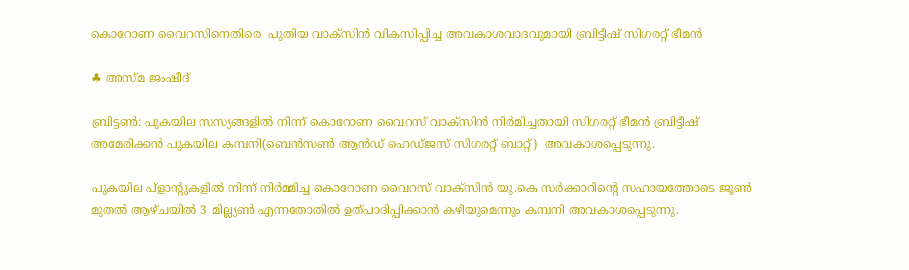കൊറോണ വൈറസിനെതിരെ  പുതിയ വാക്‌സിന്‍ വികസിപ്പിച്ച അവകാശവാദവുമായി ബ്രിട്ടീഷ് സിഗരറ്റ് ഭീമന്‍

♣ അസ്മ ജംഷീദ്

ബ്രിട്ടണ്‍: പുകയില സസ്യങ്ങളില്‍ നിന്ന് കൊറോണ വൈറസ് വാക്‌സിന്‍ നിര്‍മിച്ചതായി സിഗരറ്റ് ഭീമന്‍ ബ്രിട്ടീഷ് അമേരിക്കന്‍ പുകയില കമ്പനി(ബെന്‍സണ്‍ ആന്‍ഡ് ഹെഡ്ജസ് സിഗരറ്റ് ബാറ്റ്)  അവകാശപ്പെടുന്നു.

പുകയില പ്‌ളാന്റുകളില്‍ നിന്ന് നിര്‍മ്മിച്ച കൊറോണ വൈറസ് വാക്‌സിന്‍ യു.കെ സര്‍ക്കാറിന്റെ സഹായത്തോടെ ജൂണ്‍ മുതല്‍ ആഴ്ചയില്‍ 3 മില്ല്യണ്‍ എന്നതോതില്‍ ഉത്പാദിപ്പിക്കാന്‍ കഴിയുമെന്നും കമ്പനി അവകാശപ്പെടുന്നു.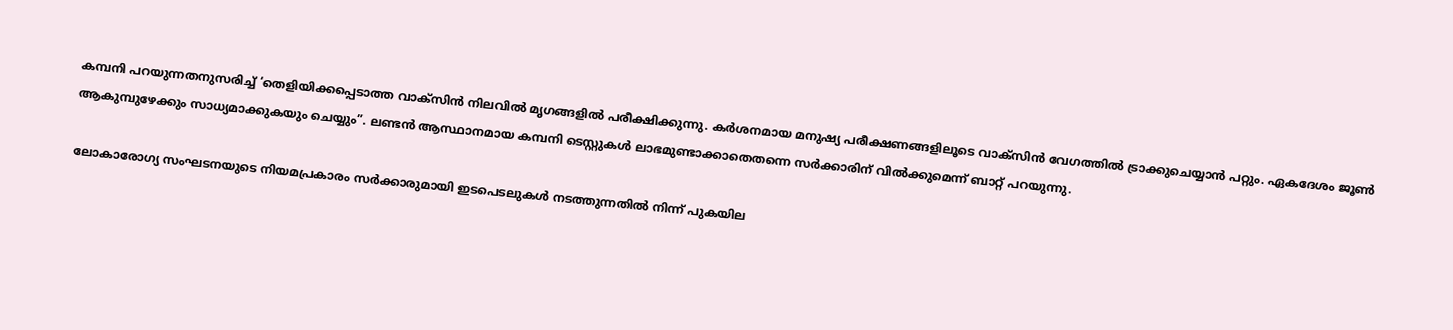കമ്പനി പറയുന്നതനുസരിച്ച് ‘തെളിയിക്കപ്പെടാത്ത വാക്‌സിന്‍ നിലവില്‍ മൃഗങ്ങളില്‍ പരീക്ഷിക്കുന്നു. കര്‍ശനമായ മനുഷ്യ പരീക്ഷണങ്ങളിലൂടെ വാക്‌സിന്‍ വേഗത്തില്‍ ട്രാക്കുചെയ്യാന്‍ പറ്റും. ഏകദേശം ജൂണ്‍ ആകുമ്പുഴേക്കും സാധ്യമാക്കുകയും ചെയ്യും”. ലണ്ടന്‍ ആസ്ഥാനമായ കമ്പനി ടെസ്റ്റുകള്‍ ലാഭമുണ്ടാക്കാതെതന്നെ സര്‍ക്കാരിന് വില്‍ക്കുമെന്ന് ബാറ്റ് പറയുന്നു.

ലോകാരോഗ്യ സംഘടനയുടെ നിയമപ്രകാരം സര്‍ക്കാരുമായി ഇടപെടലുകള്‍ നടത്തുന്നതില്‍ നിന്ന് പുകയില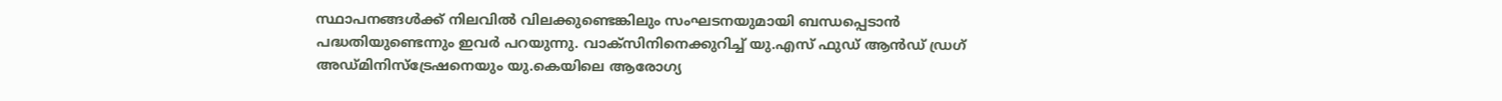സ്ഥാപനങ്ങള്‍ക്ക് നിലവില്‍ വിലക്കുണ്ടെങ്കിലും സംഘടനയുമായി ബന്ധപ്പെടാന്‍ പദ്ധതിയുണ്ടെന്നും ഇവര്‍ പറയുന്നു. വാക്‌സിനിനെക്കുറിച്ച് യു.എസ് ഫുഡ് ആന്‍ഡ് ഡ്രഗ് അഡ്മിനിസ്‌ട്രേഷനെയും യു.കെയിലെ ആരോഗ്യ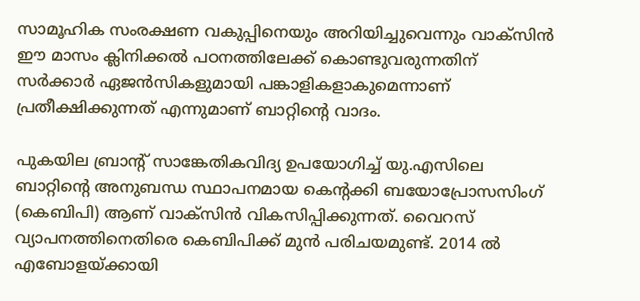സാമൂഹിക സംരക്ഷണ വകുപ്പിനെയും അറിയിച്ചുവെന്നും വാക്‌സിന്‍ ഈ മാസം ക്ലിനിക്കല്‍ പഠനത്തിലേക്ക് കൊണ്ടുവരുന്നതിന് സര്‍ക്കാര്‍ ഏജന്‍സികളുമായി പങ്കാളികളാകുമെന്നാണ് പ്രതീക്ഷിക്കുന്നത് എന്നുമാണ് ബാറ്റിന്റെ വാദം.

പുകയില ബ്രാന്റ് സാങ്കേതികവിദ്യ ഉപയോഗിച്ച് യു.എസിലെ ബാറ്റിന്റെ അനുബന്ധ സ്ഥാപനമായ കെന്റക്കി ബയോപ്രോസസിംഗ് (കെബിപി) ആണ് വാക്‌സിന്‍ വികസിപ്പിക്കുന്നത്. വൈറസ് വ്യാപനത്തിനെതിരെ കെബിപിക്ക് മുന്‍ പരിചയമുണ്ട്. 2014 ല്‍ എബോളയ്ക്കായി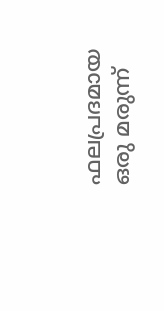ഫലപ്രദമായ ഒരു മരുന്ന്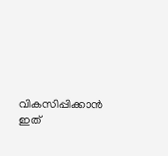വികസിപ്പിക്കാന്‍ ഇത്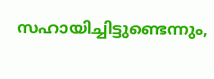സഹായിച്ചിട്ടുണ്ടെന്നും,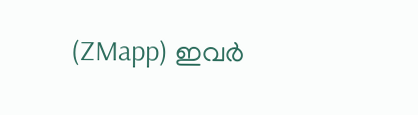(ZMapp) ഇവര്‍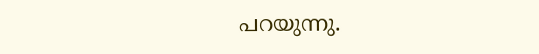പറയുന്നു.